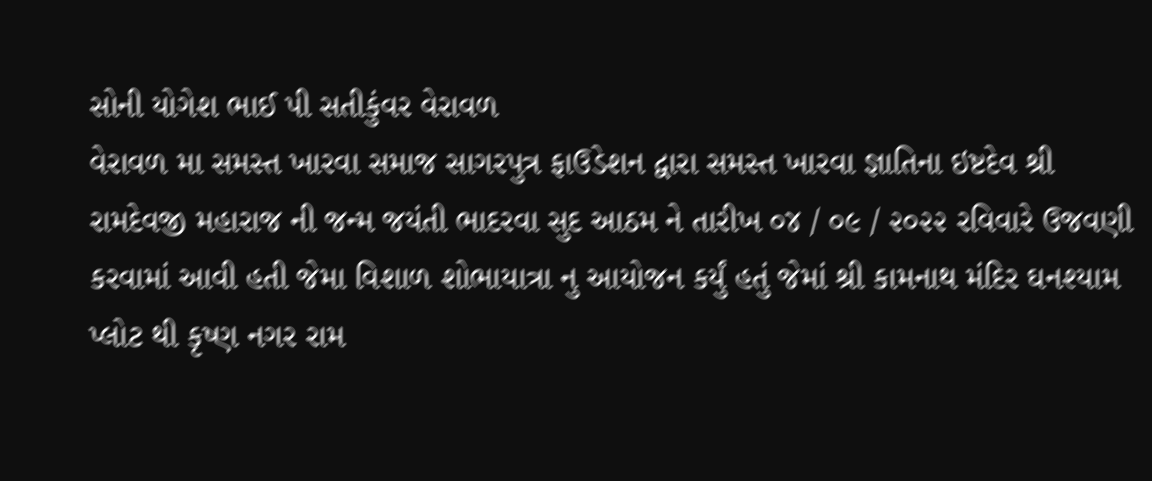સોની યોગેશ ભાઈ પી સતીકુંવર વેરાવળ
વેરાવળ મા સમસ્ત ખારવા સમાજ સાગરપુત્ર ફાઉડેશન દ્વારા સમસ્ત ખારવા જ્ઞાતિના ઇષ્ટદેવ શ્રી રામદેવજી મહારાજ ની જન્મ જયંતી ભાદરવા સુદ આઠમ ને તારીખ ૦૪ / ૦૯ / ૨૦૨૨ રવિવારે ઉજવણી કરવામાં આવી હતી જેમા વિશાળ શોભાયાત્રા નુ આયોજન કર્યું હતું જેમાં શ્રી કામનાથ મંદિર ઘનશ્યામ પ્લોટ થી કૃષ્ણ નગર રામ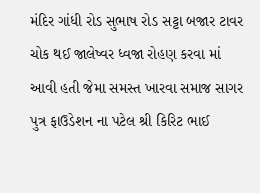મંદિર ગાંધી રોડ સુભાષ રોડ સટ્ટા બજાર ટાવર ચોક થઈ જાલેષ્વર ધ્વજા રોહણ કરવા માં આવી હતી જેમા સમસ્ત ખારવા સમાજ સાગર પુત્ર ફાઉડેશન ના પટેલ શ્રી કિરિટ ભાઈ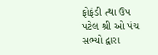ફોફંડી ત્થા ઉપ પટેલ શ્રી ઓ પંચ સભ્યો દ્વારા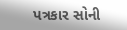પત્રકાર સોની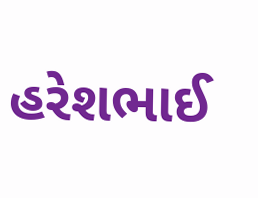હરેશભાઈ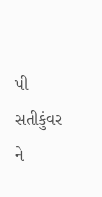પી સતીકુંવર ને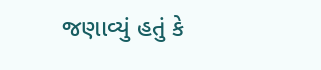જણાવ્યું હતું કે